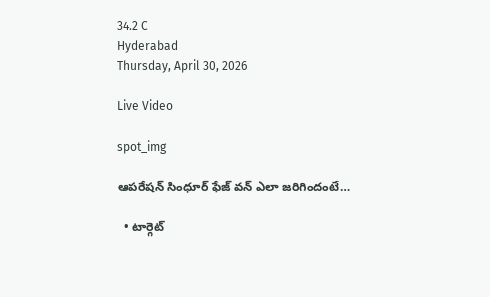34.2 C
Hyderabad
Thursday, April 30, 2026

Live Video

spot_img

ఆపరేషన్ సింధూర్ ఫేజ్ వన్ ఎలా జరిగిందంటే…

  • టార్గెట్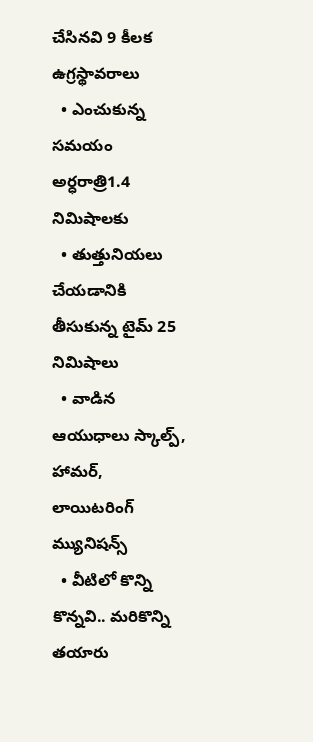చేసినవి 9 కీలక ఉగ్రస్థావరాలు
  • ఎంచుకున్న సమయం అర్ధరాత్రి1.4 నిమిషాలకు
  • తుత్తునియలు చేయడానికి తీసుకున్న టైమ్ 25 నిమిషాలు
  • వాడిన ఆయుధాలు స్కాల్ప్, హామర్, లాయిటరింగ్ మ్యునిషన్స్
  • వీటిలో కొన్ని కొన్నవి.. మరికొన్ని తయారు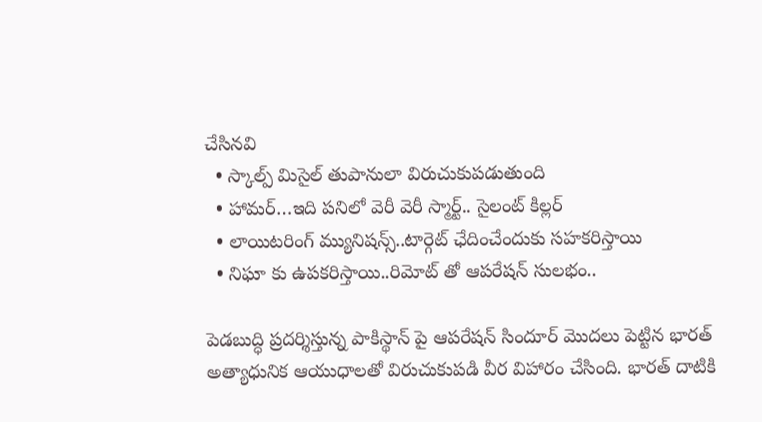చేసినవి
  • స్కాల్ప్ మిసైల్ తుపానులా విరుచుకుపడుతుంది
  • హామర్…ఇది పనిలో వెరీ వెరీ స్మార్ట్.. సైలంట్ కిల్లర్
  • లాయిటరింగ్ మ్యునిషన్స్..టార్గెట్ ఛేదించేందుకు సహకరిస్తాయి
  • నిఘా కు ఉపకరిస్తాయి..రిమోట్ తో ఆపరేషన్ సులభం..

పెడబుద్ధి ప్రదర్శిస్తున్న పాకిస్థాన్ పై ఆపరేషన్ సిందూర్ మొదలు పెట్టిన భారత్ అత్యాధునిక ఆయుధాలతో విరుచుకుపడి వీర విహారం చేసింది. భారత్ దాటికి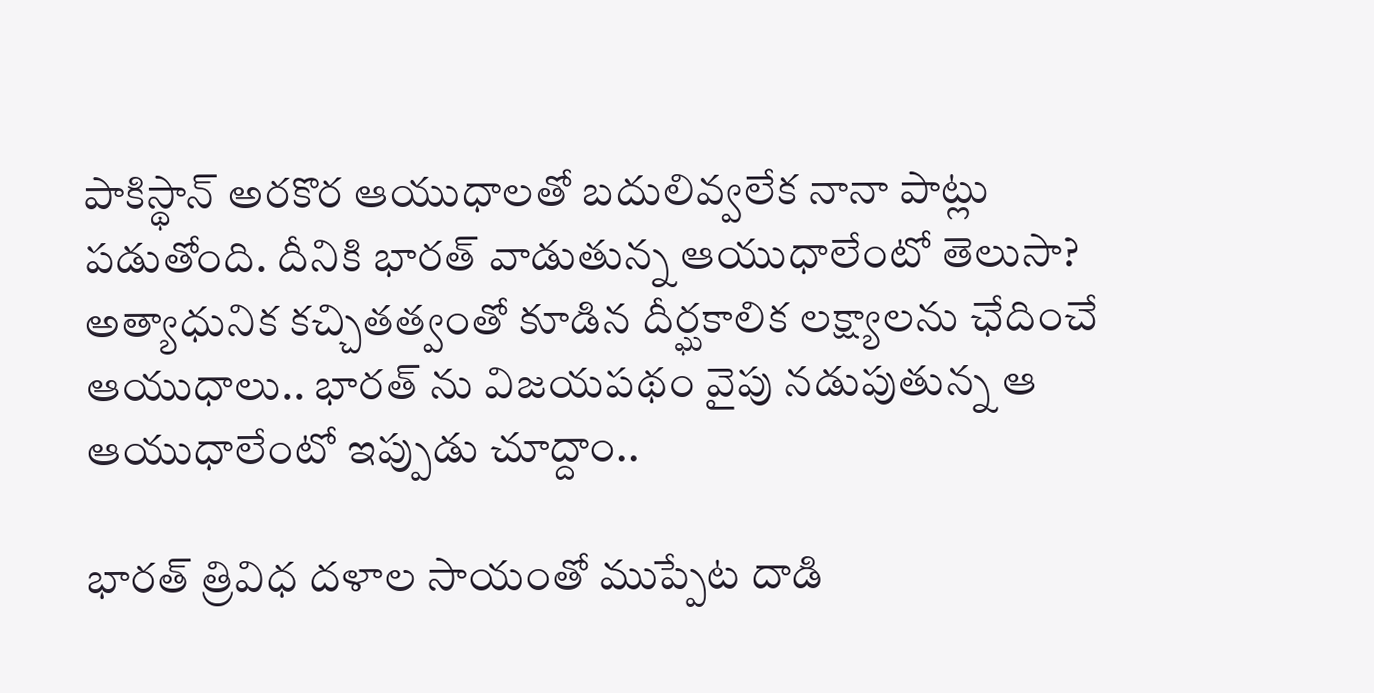పాకిస్థాన్ అరకొర ఆయుధాలతో బదులివ్వలేక నానా పాట్లు పడుతోంది. దీనికి భారత్ వాడుతున్న ఆయుధాలేంటో తెలుసా? అత్యాధునిక కచ్చితత్వంతో కూడిన దీర్ఘకాలిక లక్ష్యాలను ఛేదించే ఆయుధాలు.. భారత్ ను విజయపథం వైపు నడుపుతున్న ఆ ఆయుధాలేంటో ఇప్పుడు చూద్దాం..

భారత్ త్రివిధ దళాల సాయంతో ముప్పేట దాడి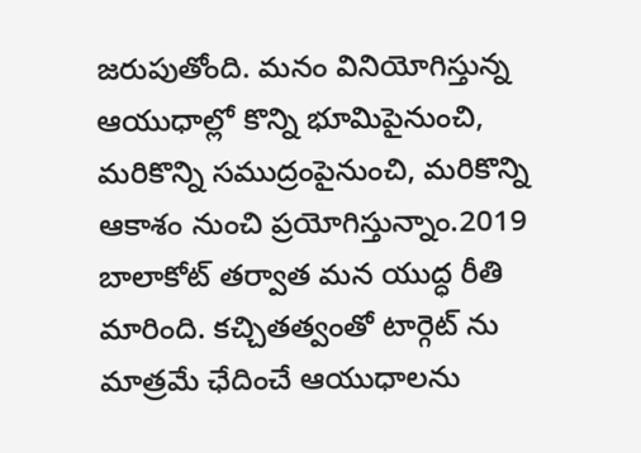జరుపుతోంది. మనం వినియోగిస్తున్న ఆయుధాల్లో కొన్ని భూమిపైనుంచి, మరికొన్ని సముద్రంపైనుంచి, మరికొన్ని ఆకాశం నుంచి ప్రయోగిస్తున్నాం.2019 బాలాకోట్ తర్వాత మన యుద్ధ రీతి మారింది. కచ్చితత్వంతో టార్గెట్ ను మాత్రమే ఛేదించే ఆయుధాలను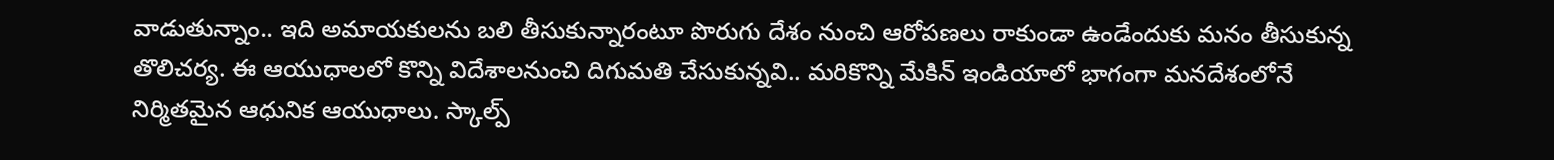వాడుతున్నాం.. ఇది అమాయకులను బలి తీసుకున్నారంటూ పొరుగు దేశం నుంచి ఆరోపణలు రాకుండా ఉండేందుకు మనం తీసుకున్న తొలిచర్య. ఈ ఆయుధాలలో కొన్ని విదేశాలనుంచి దిగుమతి చేసుకున్నవి.. మరికొన్ని మేకిన్ ఇండియాలో భాగంగా మనదేశంలోనే నిర్మితమైన ఆధునిక ఆయుధాలు. స్కాల్ప్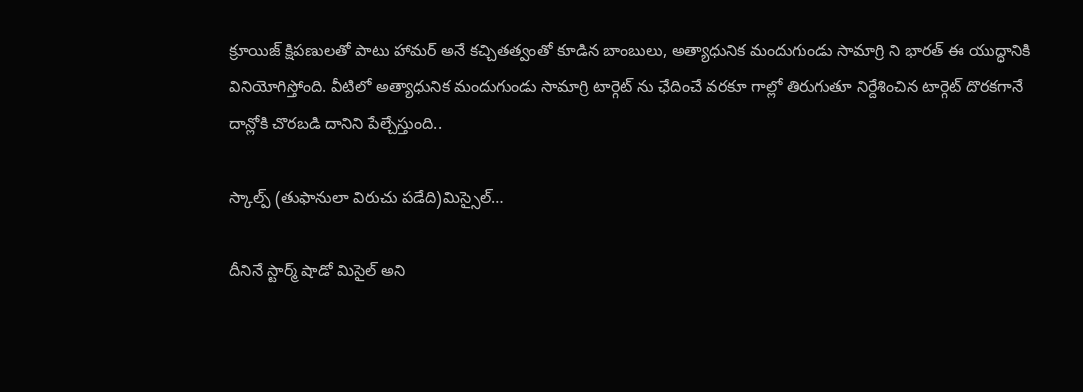క్రూయిజ్ క్షిపణులతో పాటు హామర్ అనే కచ్చితత్వంతో కూడిన బాంబులు, అత్యాధునిక మందుగుండు సామాగ్రి ని భారత్ ఈ యుద్ధానికి వినియోగిస్తోంది. వీటిలో అత్యాధునిక మందుగుండు సామాగ్రి టార్గెట్ ను ఛేదించే వరకూ గాల్లో తిరుగుతూ నిర్దేశించిన టార్గెట్ దొరకగానే దాన్లోకి చొరబడి దానిని పేల్చేస్తుంది..

స్కాల్ప్ (తుఫానులా విరుచు పడేది)మిస్సైల్…

దీనినే స్టార్మ్ షాడో మిసైల్ అని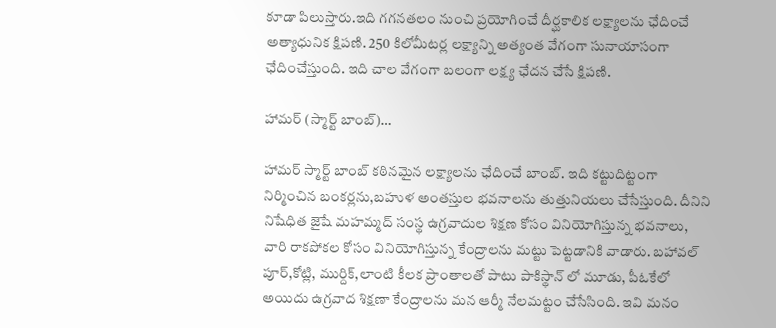కూడా పిలుస్తారు.ఇది గగనతలం నుంచి ప్రయోగించే దీర్ఘకాలిక లక్ష్యాలను ఛేదించే అత్యాధునిక క్షిపణి. 250 కిలోమీటర్ల లక్ష్యాన్ని అత్యంత వేగంగా సునాయాసంగా ఛేదించేస్తుంది. ఇది చాల వేగంగా బలంగా లక్ష్య ఛేదన చేసే క్షిపణి.

హామర్ (స్మార్ట్ బాంబ్)…

హామర్ స్మార్ట్ బాంబ్ కఠినమైన లక్ష్యాలను ఛేదించే బాంబ్. ఇది కట్టుదిట్టంగా నిర్మించిన బంకర్లను,బహుళ అంతస్తుల భవనాలను తుత్తునియలు చేసేస్తుంది. దీనిని నిషేధిత జైషే మహమ్మద్ సంస్థ ఉగ్రవాదుల శిక్షణ కోసం వినియోగిస్తున్న భవనాలు, వారి రాకపోకల కోసం వినియోగిస్తున్న కేంద్రాలను మట్టు పెట్టడానికి వాడారు. బహావల్ పూర్,కోట్లి, ముర్దిక్,లాంటి కీలక ప్రాంతాలతో పాటు పాకిస్థాన్ లో మూడు, పీఓకేలో అయిదు ఉగ్రవాద శిక్షణా కేంద్రాలను మన ఆర్మీ నేలమట్టం చేసేసింది. ఇవి మనం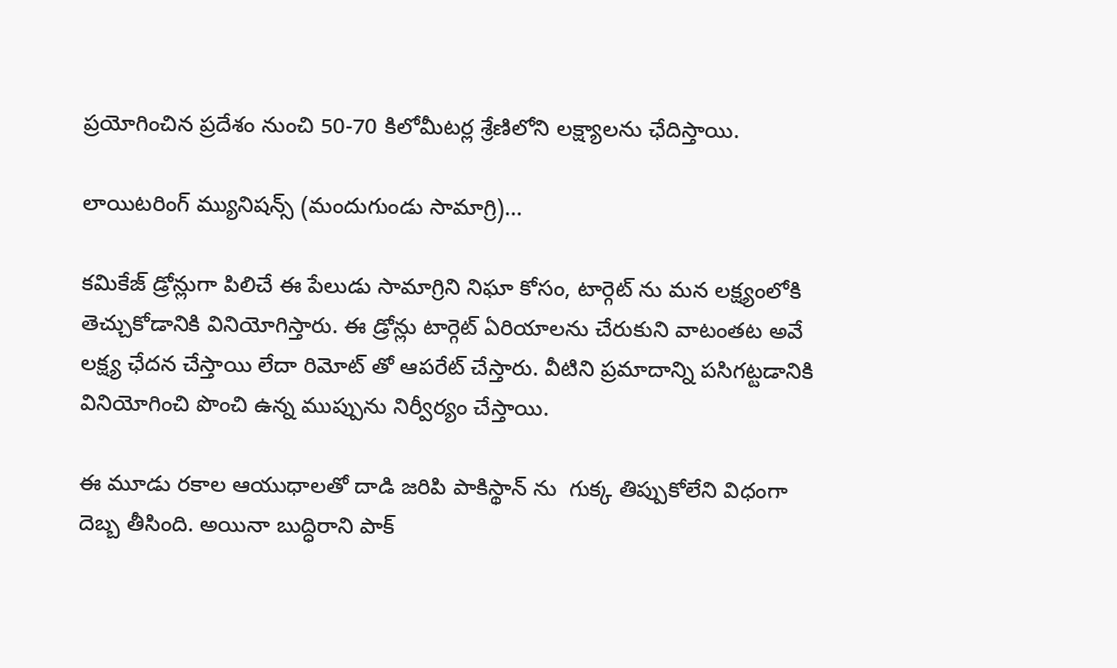ప్రయోగించిన ప్రదేశం నుంచి 50-70 కిలోమీటర్ల శ్రేణిలోని లక్ష్యాలను ఛేదిస్తాయి.

లాయిటరింగ్ మ్యునిషన్స్ (మందుగుండు సామాగ్రి)…

కమికేజ్ డ్రోన్లుగా పిలిచే ఈ పేలుడు సామాగ్రిని నిఘా కోసం, టార్గెట్ ను మన లక్ష్యంలోకి తెచ్చుకోడానికి వినియోగిస్తారు. ఈ డ్రోన్లు టార్గెట్ ఏరియాలను చేరుకుని వాటంతట అవే లక్ష్య ఛేదన చేస్తాయి లేదా రిమోట్ తో ఆపరేట్ చేస్తారు. వీటిని ప్రమాదాన్ని పసిగట్టడానికి వినియోగించి పొంచి ఉన్న ముప్పును నిర్వీర్యం చేస్తాయి.

ఈ మూడు రకాల ఆయుధాలతో దాడి జరిపి పాకిస్థాన్ ను  గుక్క తిప్పుకోలేని విధంగా దెబ్బ తీసింది. అయినా బుద్ధిరాని పాక్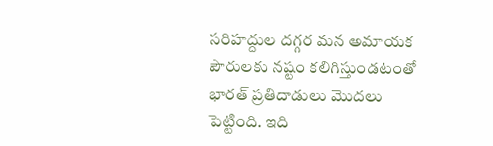సరిహద్దుల దగ్గర మన అమాయక పౌరులకు నష్టం కలిగిస్తుండటంతో భారత్ ప్రతిదాడులు మొదలు పెట్టింది. ఇది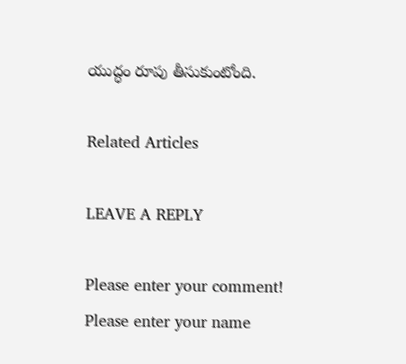యుద్ధం రూపు తీసుకుంటోంది.

Related Articles

LEAVE A REPLY

Please enter your comment!
Please enter your name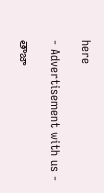here

- Advertisement with us -

తాజా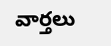వార్తలు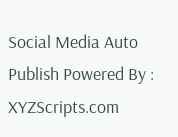Social Media Auto Publish Powered By : XYZScripts.com